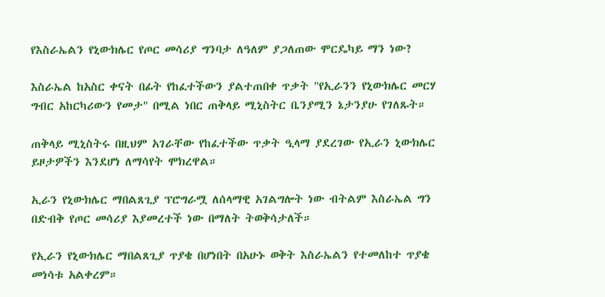የእስራኤልን የኒውክሌር የጦር መሳሪያ ግንባታ ለዓለም ያጋለጠው ሞርዴካይ ማን ነው?

እስራኤል ከአስር ቀናት በፊት የከፈተችውን ያልተጠበቀ ጥቃት "የኢራንን የኒውክሌር መርሃ ግብር አከርካሪውን የመታ" በሚል ነበር ጠቅላይ ሚኒስትር ቤንያሚን ኔታንያሁ የገለጹት።

ጠቅላይ ሚኒስትሩ በዚህም አገራቸው የከፈተችው ጥቃት ዒላማ ያደረገው የኢራን ኒውክሌር ይዞታዎችን እንደሆነ ለማሳየት ሞክረዋል።

ኢራን የኒውክሌር ማበልጸጊያ ፕሮግራሟ ለሰላማዊ አገልግሎት ነው ብትልም እስራኤል ግን በድብቅ የጦር መሳሪያ እያመረተች ነው በማለት ትወቅሳታለች።

የኢራን የኒውክሌር ማበልጸጊያ ጥያቄ በሆነበት በአሁኑ ወቅት እስራኤልን የተመለከተ ጥያቄ መነሳቱ አልቀረም።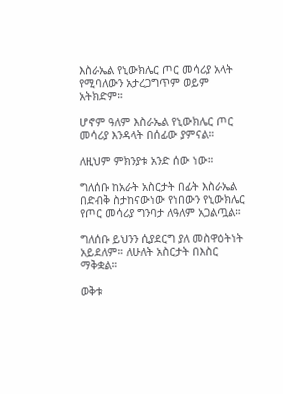እስራኤል የኒውክሌር ጦር መሳሪያ አላት የሚባለውን አታረጋግጥም ወይም አትክድም።

ሆኖም ዓለም እስራኤል የኒውክሌር ጦር መሳሪያ እንዳላት በሰፊው ያምናል።

ለዚህም ምክንያቱ አንድ ሰው ነው።

ግለሰቡ ከአራት አስርታት በፊት እስራኤል በድብቅ ስታከናውነው የነበውን የኒውክሌር የጦር መሳሪያ ግንባታ ለዓለም አጋልጧል።

ግለሰቡ ይህንን ሲያደርግ ያለ መስዋዕትነት አይደለም። ለሁለት አስርታት በእስር ማቅቋል።

ወቅቱ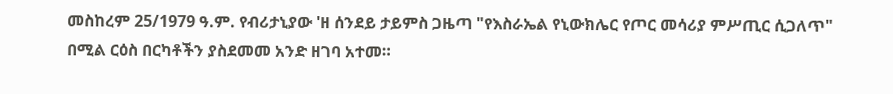መስከረም 25/1979 ዓ.ም. የብሪታኒያው 'ዘ ሰንደይ ታይምስ ጋዜጣ "የእስራኤል የኒውክሌር የጦር መሳሪያ ምሥጢር ሲጋለጥ" በሚል ርዕስ በርካቶችን ያስደመመ አንድ ዘገባ አተመ።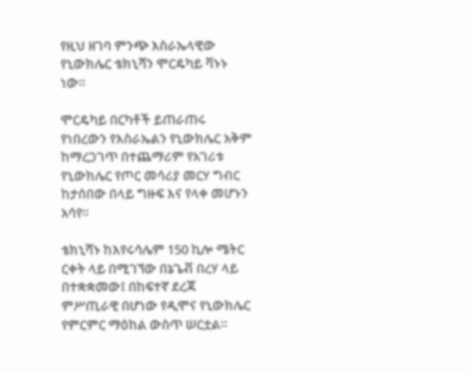የዚህ ዘገባ ምንጭ እስራኤላዊው የኒውክሌር ቴክኒሻን ሞርዴካይ ቫኑኑ ነው።

ሞርዴካይ በርካቶች ይጠራጠሩ የነበረውን የእስራኤልን የኒውክሌር አቅም ከማረጋገጥ በተጨማሪም የአገሪቱ የኒውክሌር የጦር መሳሪያ መርሃ ግብር ከታሰበው በላይ ግዙፍ እና የላቀ መሆኑን አሳየ።

ቴክኒሻኑ ከእየሩሳሌም 150 ኪሎ ሜትር ርቀት ላይ በሚገኘው በኔጌቭ በረሃ ላይ በተቋቋመው፤ በከፍተኛ ደረጃ ምሥጢራዊ በሆነው የዲሞና የኒውክሌር የምርምር ማዕከል ውስጥ ሠርቷል።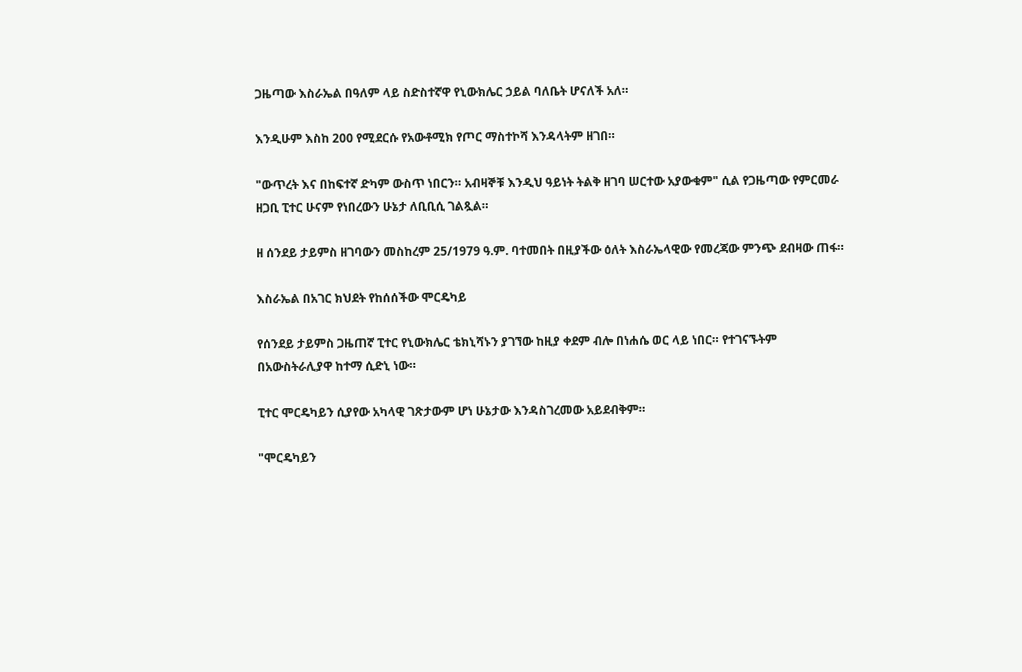ጋዜጣው እስራኤል በዓለም ላይ ስድስተኛዋ የኒውክሌር ኃይል ባለቤት ሆናለች አለ።

እንዲሁም እስከ 200 የሚደርሱ የአውቶሚክ የጦር ማስተኮሻ እንዳላትም ዘገበ።

"ውጥረት እና በከፍተኛ ድካም ውስጥ ነበርን። አብዛኞቹ እንዲህ ዓይነት ትልቅ ዘገባ ሠርተው አያውቁም" ሲል የጋዜጣው የምርመራ ዘጋቢ ፒተር ሁናም የነበረውን ሁኔታ ለቢቢሲ ገልጿል።

ዘ ሰንደይ ታይምስ ዘገባውን መስከረም 25/1979 ዓ.ም. ባተመበት በዚያችው ዕለት እስራኤላዊው የመረጃው ምንጭ ደብዛው ጠፋ።

እስራኤል በአገር ክህደት የከሰሰችው ሞርዴካይ

የሰንደይ ታይምስ ጋዜጠኛ ፒተር የኒውክሌር ቴክኒሻኑን ያገኘው ከዚያ ቀደም ብሎ በነሐሴ ወር ላይ ነበር። የተገናኙትም በአውስትራሊያዋ ከተማ ሲድኒ ነው።

ፒተር ሞርዴካይን ሲያየው አካላዊ ገጽታውም ሆነ ሁኔታው እንዳስገረመው አይደብቅም።

"ሞርዴካይን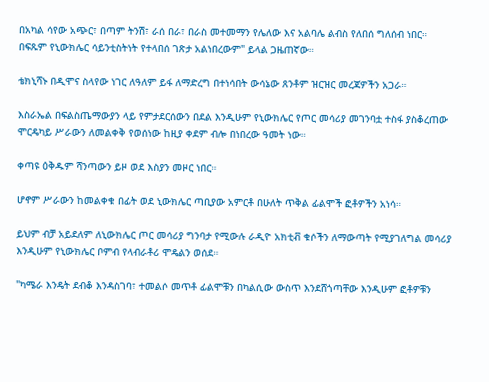በአካል ሳየው አጭር፣ በጣም ትንሽ፣ ራሰ በራ፣ በራስ መተመማን የሌለው እና አልባሌ ልብስ የለበሰ ግለሰብ ነበር። በፍጹም የኒውክሌር ሳይንቲስትነት የተላበሰ ገጽታ አልነበረውም" ይላል ጋዜጠኛው።

ቴክኒሻኑ በዲሞና ስላየው ነገር ለዓለም ይፋ ለማድረግ በተነሳበት ውሳኔው ጸንቶም ዝርዝር መረጃዎችን አጋራ።

እስራኤል በፍልስጤማውያን ላይ የምታደርሰውን በደል እንዲሁም የኒውክሌር የጦር መሳሪያ መገንባቷ ተስፋ ያስቆረጠው ሞርዴካይ ሥራውን ለመልቀቅ የወሰነው ከዚያ ቀደም ብሎ በነበረው ዓመት ነው።

ቀጣዩ ዕቅዱም ሻንጣውን ይዞ ወደ እስያን መዞር ነበር።

ሆኖም ሥራውን ከመልቀቁ በፊት ወደ ኒውክሌር ጣቢያው አምርቶ በሁለት ጥቅል ፊልሞች ፎቶዎችን አነሳ።

ይህም ብቻ አይደለም ለኒውክሌር ጦር መሳሪያ ግንባታ የሚውሉ ራዲዮ አክቲቭ ቁሶችን ለማውጣት የሚያገለግል መሳሪያ እንዲሁም የኒውክሌር ቦምብ የላብራቶሪ ሞዴልን ወሰደ።

"ካሜራ እንዴት ደብቆ እንዳስገባ፣ ተመልሶ መጥቶ ፊልሞቹን በካልሲው ውስጥ እንደሸጎጣቸው እንዲሁም ፎቶዎቹን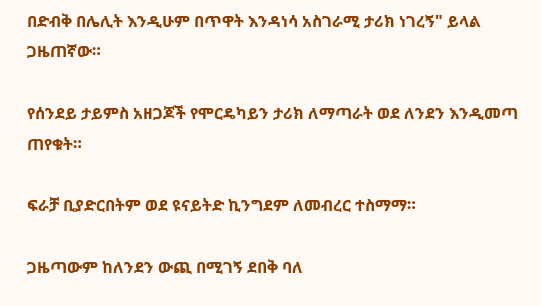በድብቅ በሌሊት እንዲሁም በጥዋት እንዳነሳ አስገራሚ ታሪክ ነገረኝ" ይላል ጋዜጠኛው።

የሰንደይ ታይምስ አዘጋጆች የሞርዴካይን ታሪክ ለማጣራት ወደ ለንደን እንዲመጣ ጠየቁት።

ፍራቻ ቢያድርበትም ወደ ዩናይትድ ኪንግደም ለመብረር ተስማማ።

ጋዜጣውም ከለንደን ውጪ በሚገኝ ደበቅ ባለ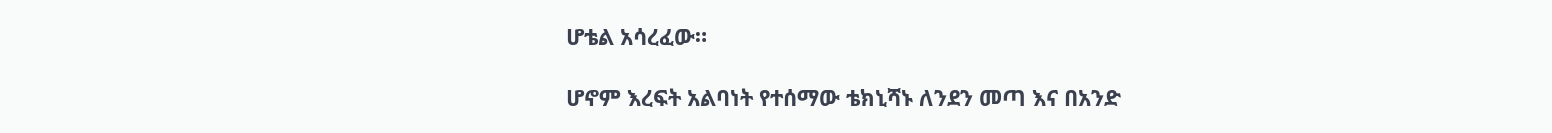ሆቴል አሳረፈው።

ሆኖም እረፍት አልባነት የተሰማው ቴክኒሻኑ ለንደን መጣ እና በአንድ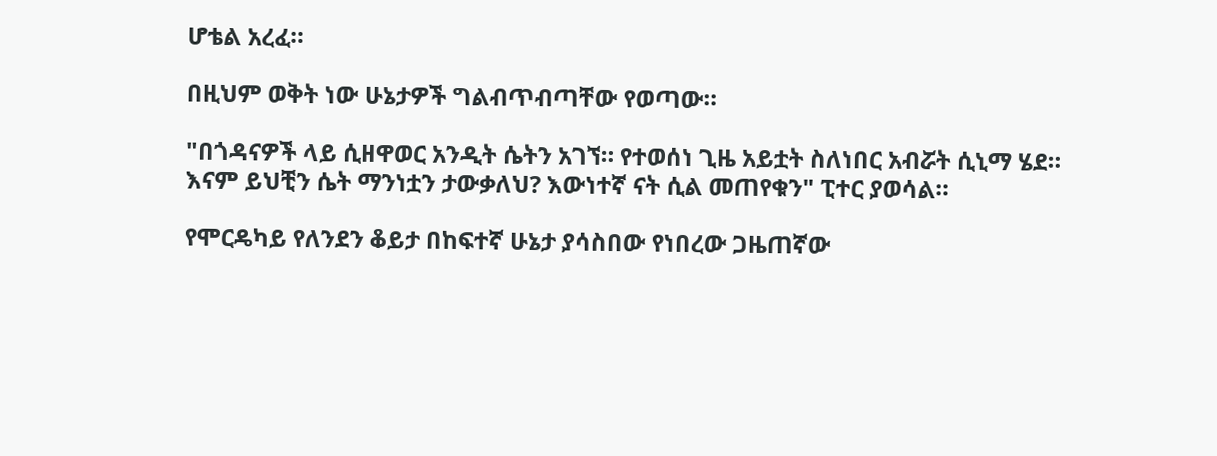ሆቴል አረፈ።

በዚህም ወቅት ነው ሁኔታዎች ግልብጥብጣቸው የወጣው።

"በጎዳናዎች ላይ ሲዘዋወር አንዲት ሴትን አገኘ። የተወሰነ ጊዜ አይቷት ስለነበር አብሯት ሲኒማ ሄደ። እናም ይህቺን ሴት ማንነቷን ታውቃለህ? እውነተኛ ናት ሲል መጠየቁን" ፒተር ያወሳል።

የሞርዴካይ የለንደን ቆይታ በከፍተኛ ሁኔታ ያሳስበው የነበረው ጋዜጠኛው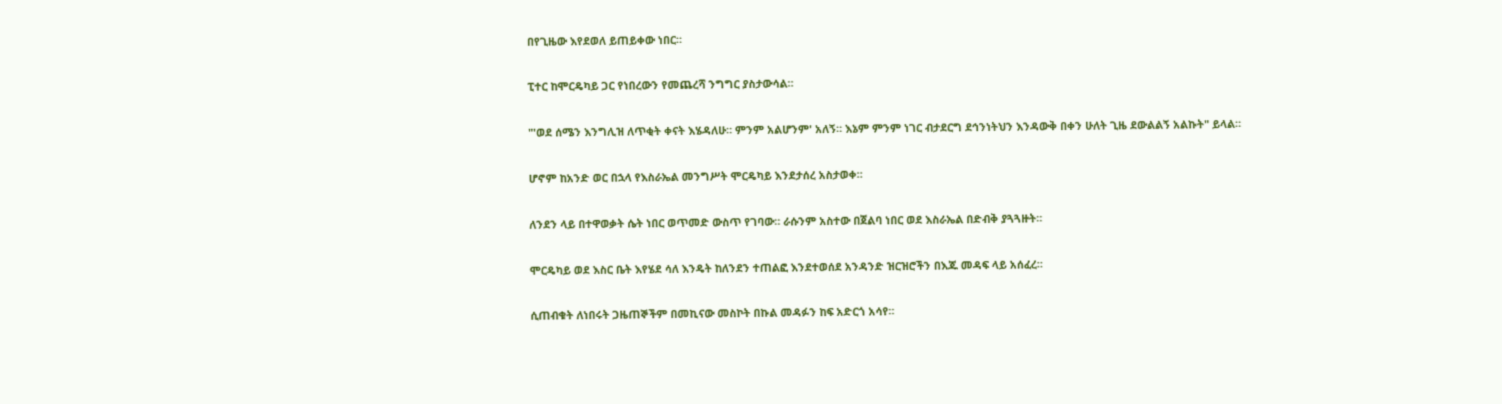በየጊዜው እየደወለ ይጠይቀው ነበር።

ፒተር ከሞርዴካይ ጋር የነበረውን የመጨረሻ ንግግር ያስታውሳል።

"'ወደ ሰሜን እንግሊዝ ለጥቂት ቀናት እሄዳለሁ። ምንም አልሆንም' አለኝ። እኔም ምንም ነገር ብታደርግ ደኅንነትህን እንዳውቅ በቀን ሁለት ጊዜ ደውልልኝ አልኩት" ይላል።

ሆኖም ከአንድ ወር በኋላ የእስራኤል መንግሥት ሞርዴካይ እንደታሰረ አስታወቀ።

ለንደን ላይ በተዋወቃት ሴት ነበር ወጥመድ ውስጥ የገባው። ራሱንም አስተው በጀልባ ነበር ወደ እስራኤል በድብቅ ያጓጓዙት።

ሞርዴካይ ወደ እስር ቤት እየሄደ ሳለ እንዴት ከለንደን ተጠልፎ እንደተወሰደ አንዳንድ ዝርዝሮችን በእጁ መዳፍ ላይ አሰፈረ።

ሲጠብቁት ለነበሩት ጋዜጠኞችም በመኪናው መስኮት በኩል መዳፉን ከፍ አድርጎ አሳየ።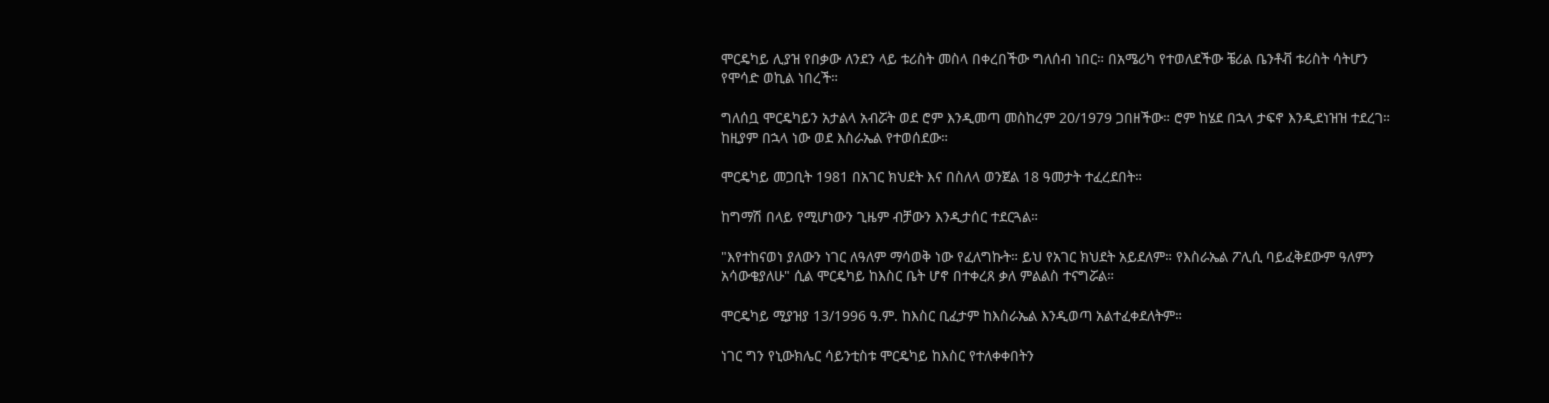ሞርዴካይ ሊያዝ የበቃው ለንደን ላይ ቱሪስት መስላ በቀረበችው ግለሰብ ነበር። በአሜሪካ የተወለደችው ቼሪል ቤንቶቭ ቱሪስት ሳትሆን የሞሳድ ወኪል ነበረች።

ግለሰቧ ሞርዴካይን አታልላ አብሯት ወደ ሮም እንዲመጣ መስከረም 20/1979 ጋበዘችው። ሮም ከሄደ በኋላ ታፍኖ እንዲደነዝዝ ተደረገ። ከዚያም በኋላ ነው ወደ እስራኤል የተወሰደው።

ሞርዴካይ መጋቢት 1981 በአገር ክህደት እና በስለላ ወንጀል 18 ዓመታት ተፈረደበት።

ከግማሽ በላይ የሚሆነውን ጊዜም ብቻውን እንዲታሰር ተደርጓል።

"እየተከናወነ ያለውን ነገር ለዓለም ማሳወቅ ነው የፈለግኩት። ይህ የአገር ክህደት አይደለም። የእስራኤል ፖሊሲ ባይፈቅደውም ዓለምን አሳውቄያለሁ" ሲል ሞርዴካይ ከእስር ቤት ሆኖ በተቀረጸ ቃለ ምልልስ ተናግሯል።

ሞርዴካይ ሚያዝያ 13/1996 ዓ.ም. ከእስር ቢፈታም ከእስራኤል እንዲወጣ አልተፈቀደለትም።

ነገር ግን የኒውክሌር ሳይንቲስቱ ሞርዴካይ ከእስር የተለቀቀበትን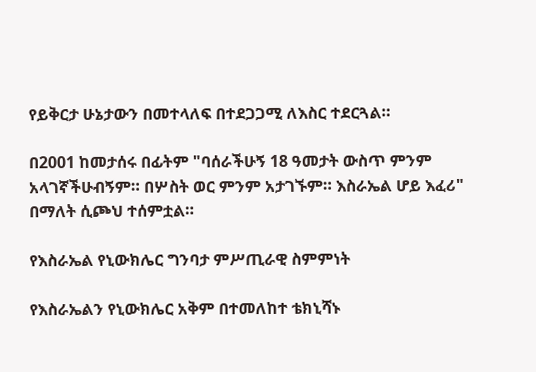የይቅርታ ሁኔታውን በመተላለፍ በተደጋጋሚ ለእስር ተደርጓል።

በ2001 ከመታሰሩ በፊትም "ባሰራችሁኝ 18 ዓመታት ውስጥ ምንም አላገኛችሁብኝም። በሦስት ወር ምንም አታገኙም። እስራኤል ሆይ እፈሪ" በማለት ሲጮህ ተሰምቷል።

የእስራኤል የኒውክሌር ግንባታ ምሥጢራዊ ስምምነት

የእስራኤልን የኒውክሌር አቅም በተመለከተ ቴክኒሻኑ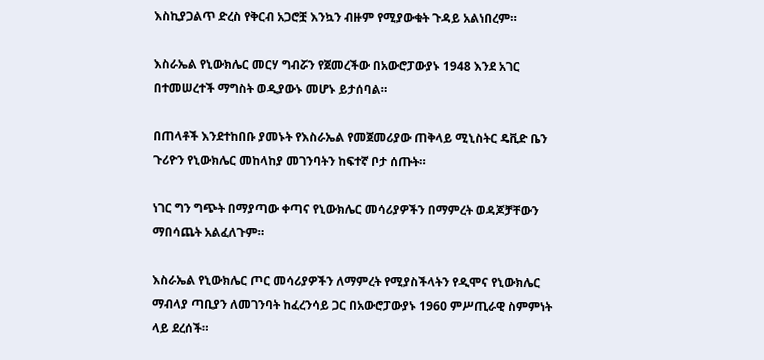እስኪያጋልጥ ድረስ የቅርብ አጋሮቿ እንኳን ብዙም የሚያውቁት ጉዳይ አልነበረም።

እስራኤል የኒውክሌር መርሃ ግብሯን የጀመረችው በአውሮፓውያኑ 1948 እንደ አገር በተመሠረተች ማግስት ወዲያውኑ መሆኑ ይታሰባል።

በጠላቶች እንደተከበቡ ያመኑት የእስራኤል የመጀመሪያው ጠቅላይ ሚኒስትር ዴቪድ ቤን ጉሪዮን የኒውክሌር መከላከያ መገንባትን ከፍተኛ ቦታ ሰጡት።

ነገር ግን ግጭት በማያጣው ቀጣና የኒውክሌር መሳሪያዎችን በማምረት ወዳጆቻቸውን ማበሳጨት አልፈለጉም።

እስራኤል የኒውክሌር ጦር መሳሪያዎችን ለማምረት የሚያስችላትን የዲሞና የኒውክሌር ማብላያ ጣቢያን ለመገንባት ከፈረንሳይ ጋር በአውሮፓውያኑ 1960 ምሥጢራዊ ስምምነት ላይ ደረሰች።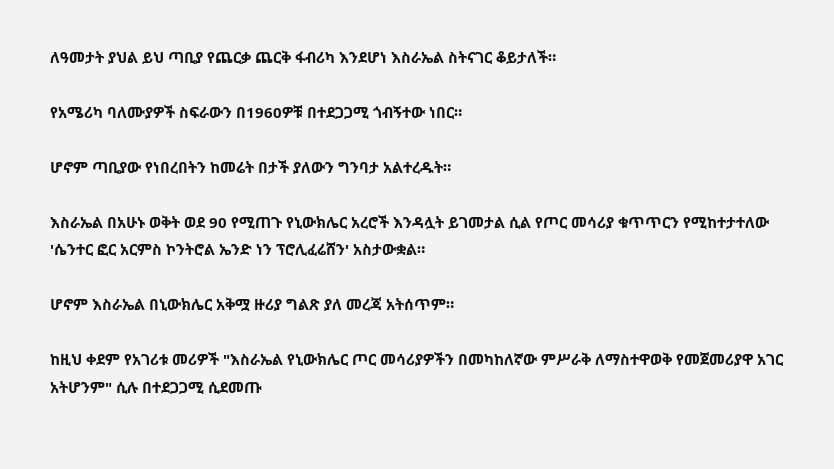ለዓመታት ያህል ይህ ጣቢያ የጨርቃ ጨርቅ ፋብሪካ እንደሆነ እስራኤል ስትናገር ቆይታለች።

የአሜሪካ ባለሙያዎች ስፍራውን በ1960ዎቹ በተደጋጋሚ ጎብኝተው ነበር።

ሆኖም ጣቢያው የነበረበትን ከመሬት በታች ያለውን ግንባታ አልተረዱት።

እስራኤል በአሁኑ ወቅት ወደ 90 የሚጠጉ የኒውክሌር አረሮች እንዳሏት ይገመታል ሲል የጦር መሳሪያ ቁጥጥርን የሚከተታተለው 'ሴንተር ፎር አርምስ ኮንትሮል ኤንድ ነን ፕሮሊፈሬሸን' አስታውቋል።

ሆኖም እስራኤል በኒውክሌር አቅሟ ዙሪያ ግልጽ ያለ መረጃ አትሰጥም።

ከዚህ ቀደም የአገሪቱ መሪዎች "እስራኤል የኒውክሌር ጦር መሳሪያዎችን በመካከለኛው ምሥራቅ ለማስተዋወቅ የመጀመሪያዋ አገር አትሆንም" ሲሉ በተደጋጋሚ ሲደመጡ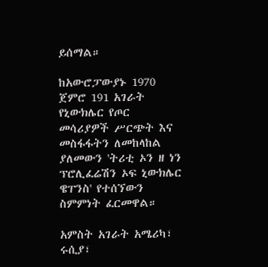ይሰማል።

ከአውሮፓውያኑ 1970 ጀምሮ 191 አገራት የኒውክሌር የጦር መሳሪያዎች ሥርጭት እና መስፋፋትን ለመከላከል ያለመውን 'ትሪቲ ኦን ዘ ነን ፕሮሊፈሬሽን ኦፍ ኒውክሌር ዌፐንስ' የተሰኘውን ስምምነት ፈርመዋል።

አምስት አገራት አሜሪካ፣ ሩሲያ፣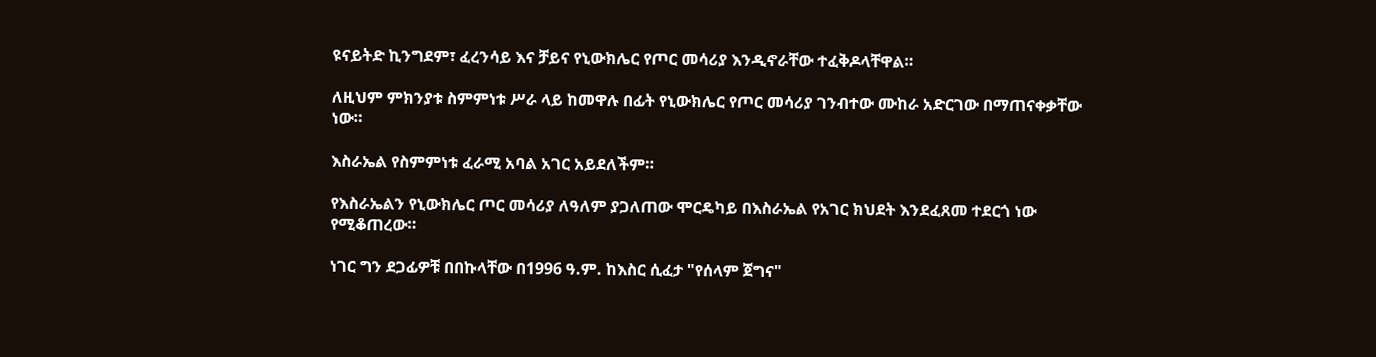ዩናይትድ ኪንግደም፣ ፈረንሳይ እና ቻይና የኒውክሌር የጦር መሳሪያ እንዲኖራቸው ተፈቅዶላቸዋል።

ለዚህም ምክንያቱ ስምምነቱ ሥራ ላይ ከመዋሉ በፊት የኒውክሌር የጦር መሳሪያ ገንብተው ሙከራ አድርገው በማጠናቀቃቸው ነው።

እስራኤል የስምምነቱ ፈራሚ አባል አገር አይደለችም።

የእስራኤልን የኒውክሌር ጦር መሳሪያ ለዓለም ያጋለጠው ሞርዴካይ በእስራኤል የአገር ክህደት እንደፈጸመ ተደርጎ ነው የሚቆጠረው።

ነገር ግን ደጋፊዎቹ በበኩላቸው በ1996 ዓ.ም. ከእስር ሲፈታ "የሰላም ጀግና"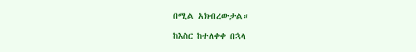በሚል አክብረውታል።

ከእስር ከተለቀቀ በኋላ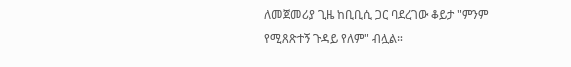ለመጀመሪያ ጊዜ ከቢቢሲ ጋር ባደረገው ቆይታ "ምንም የሚጸጽተኝ ጉዳይ የለም" ብሏል።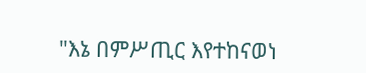"እኔ በምሥጢር እየተከናወነ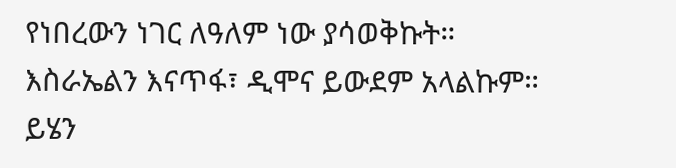የነበረውን ነገር ለዓለም ነው ያሳወቅኩት። እስራኤልን እናጥፋ፣ ዲሞና ይውደም አላልኩም። ይሄን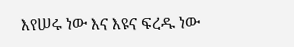እየሠሩ ነው እና እዩና ፍረዱ ነው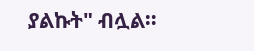ያልኩት" ብሏል።